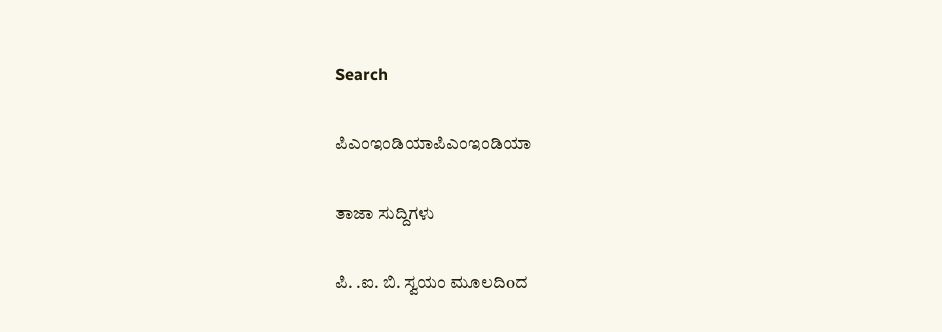Search

ಪಿಎಂಇಂಡಿಯಾಪಿಎಂಇಂಡಿಯಾ

ತಾಜಾ ಸುದ್ದಿಗಳು

ಪಿ. .ಐ. ಬಿ. ಸ್ವಯಂ ಮೂಲದಿoದ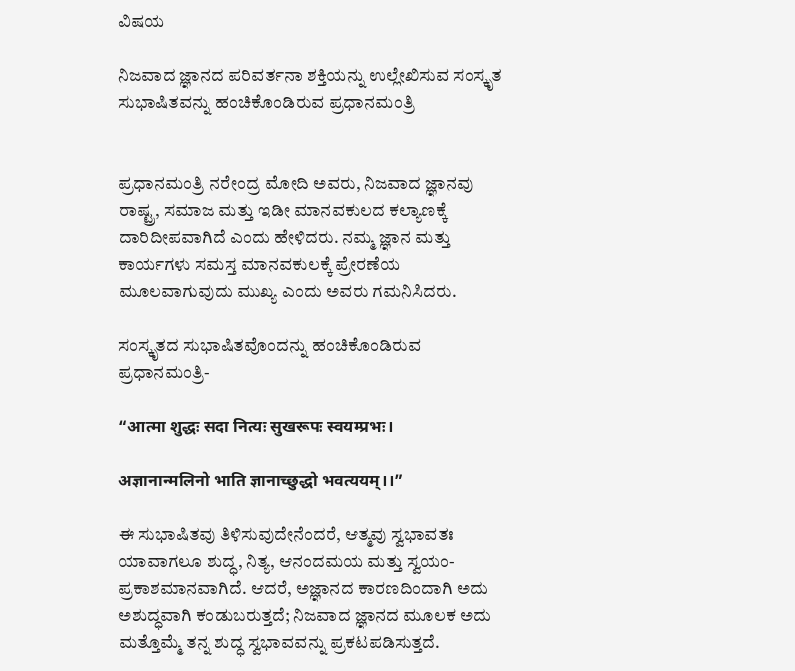ವಿಷಯ

ನಿಜವಾದ ಜ್ಞಾನದ ಪರಿವರ್ತನಾ ಶಕ್ತಿಯನ್ನು ಉಲ್ಲೇಖಿಸುವ ಸಂಸ್ಕೃತ ಸುಭಾಷಿತವನ್ನು ಹಂಚಿಕೊಂಡಿರುವ ಪ್ರಧಾನಮಂತ್ರಿ


ಪ್ರಧಾನಮಂತ್ರಿ ನರೇಂದ್ರ ಮೋದಿ ಅವರು, ನಿಜವಾದ ಜ್ಞಾನವು ರಾಷ್ಟ್ರ, ಸಮಾಜ ಮತ್ತು ಇಡೀ ಮಾನವಕುಲದ ಕಲ್ಯಾಣಕ್ಕೆ ದಾರಿದೀಪವಾಗಿದೆ ಎಂದು ಹೇಳಿದರು. ನಮ್ಮ ಜ್ಞಾನ ಮತ್ತು ಕಾರ್ಯಗಳು ಸಮಸ್ತ ಮಾನವಕುಲಕ್ಕೆ ಪ್ರೇರಣೆಯ ಮೂಲವಾಗುವುದು ಮುಖ್ಯ ಎಂದು ಅವರು ಗಮನಿಸಿದರು.

ಸಂಸ್ಕೃತದ ಸುಭಾಷಿತವೊಂದನ್ನು ಹಂಚಿಕೊಂಡಿರುವ ಪ್ರಧಾನಮಂತ್ರಿ-

“आत्मा शुद्धः सदा नित्यः सुखरूपः स्वयम्प्रभः।

अज्ञानान्मलिनो भाति ज्ञानाच्छुद्धो भवत्ययम्‌।।”

ಈ ಸುಭಾಷಿತವು ತಿಳಿಸುವುದೇನೆಂದರೆ, ಆತ್ಮವು ಸ್ವಭಾವತಃ ಯಾವಾಗಲೂ ಶುದ್ಧ, ನಿತ್ಯ, ಆನಂದಮಯ ಮತ್ತು ಸ್ವಯಂ-ಪ್ರಕಾಶಮಾನವಾಗಿದೆ. ಆದರೆ, ಅಜ್ಞಾನದ ಕಾರಣದಿಂದಾಗಿ ಅದು ಅಶುದ್ಧವಾಗಿ ಕಂಡುಬರುತ್ತದೆ; ನಿಜವಾದ ಜ್ಞಾನದ ಮೂಲಕ ಅದು ಮತ್ತೊಮ್ಮೆ ತನ್ನ ಶುದ್ಧ ಸ್ವಭಾವವನ್ನು ಪ್ರಕಟಪಡಿಸುತ್ತದೆ.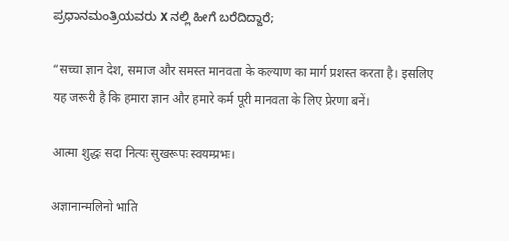ಪ್ರಧಾನಮಂತ್ರಿಯವರು X ನಲ್ಲಿ ಹೀಗೆ ಬರೆದಿದ್ದಾರೆ;

“सच्चा ज्ञान देश, समाज और समस्त मानवता के कल्याण का मार्ग प्रशस्त करता है। इसलिए यह जरूरी है कि हमारा ज्ञान और हमारे कर्म पूरी मानवता के लिए प्रेरणा बनें।

आत्मा शुद्धः सदा नित्यः सुखरूपः स्वयम्प्रभः।

अज्ञानान्मलिनो भाति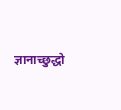ज्ञानाच्छुद्धो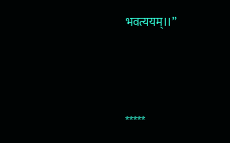भवत्ययम्‌।।”



*****